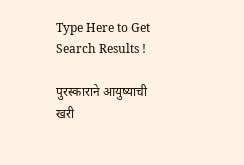Type Here to Get Search Results !

पुरस्काराने आयुष्याची खरी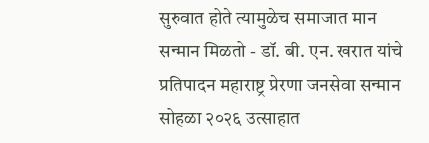सुरुवात होते त्यामुळेच समाजात मान सन्मान मिळतो - डॉ. बी. एन. खरात यांचे प्रतिपादन महाराष्ट्र प्रेरणा जनसेवा सन्मान सोहळा २०२६ उत्साहात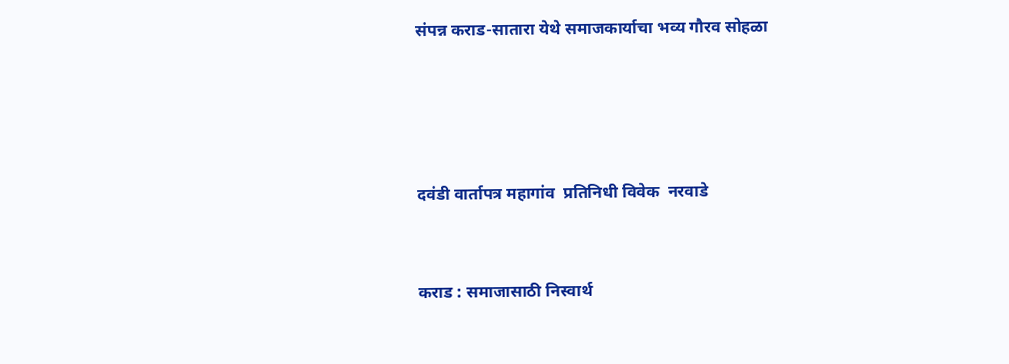संपन्न कराड-सातारा येथे समाजकार्याचा भव्य गौरव सोहळा




दवंडी वार्तापत्र महागांव  प्रतिनिधी विवेक  नरवाडे


कराड : समाजासाठी निस्वार्थ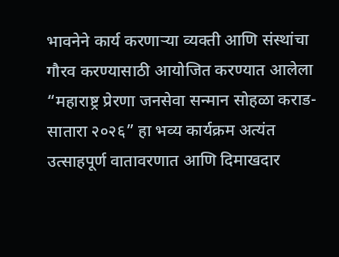भावनेने कार्य करणाऱ्या व्यक्ती आणि संस्थांचा गौरव करण्यासाठी आयोजित करण्यात आलेला “महाराष्ट्र प्रेरणा जनसेवा सन्मान सोहळा कराड-सातारा २०२६” हा भव्य कार्यक्रम अत्यंत उत्साहपूर्ण वातावरणात आणि दिमाखदार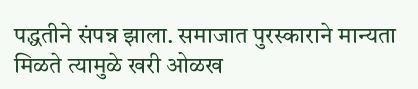पद्धतीने संपन्न झाला. समाजात पुरस्काराने मान्यता मिळते त्यामुळे खरी ओळख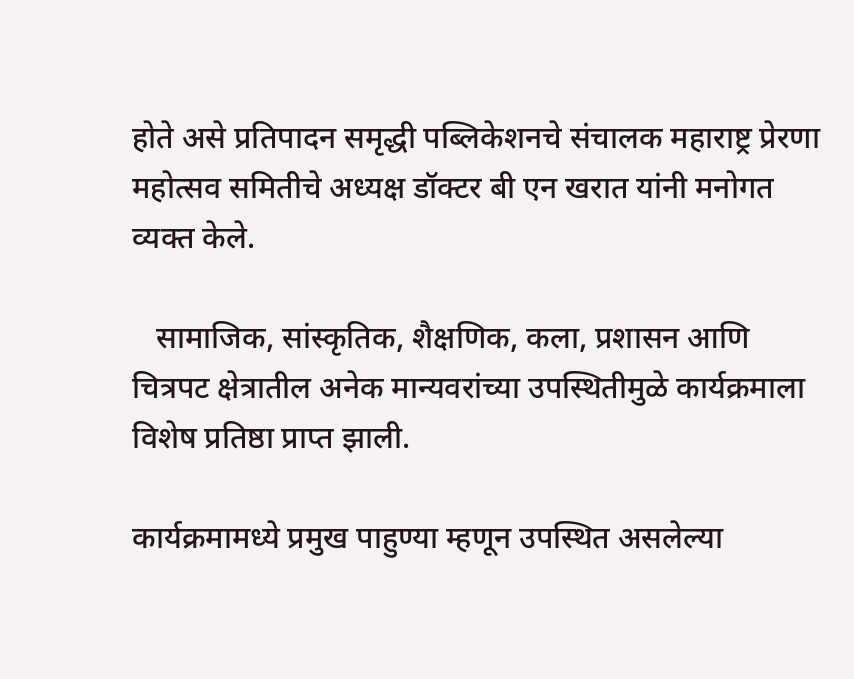होते असे प्रतिपादन समृद्धी पब्लिकेशनचे संचालक महाराष्ट्र प्रेरणा महोत्सव समितीचे अध्यक्ष डॉक्टर बी एन खरात यांनी मनोगत व्यक्त केले.

   सामाजिक, सांस्कृतिक, शैक्षणिक, कला, प्रशासन आणि चित्रपट क्षेत्रातील अनेक मान्यवरांच्या उपस्थितीमुळे कार्यक्रमाला विशेष प्रतिष्ठा प्राप्त झाली.

कार्यक्रमामध्ये प्रमुख पाहुण्या म्हणून उपस्थित असलेल्या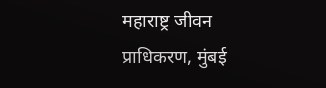महाराष्ट्र जीवन प्राधिकरण, मुंबई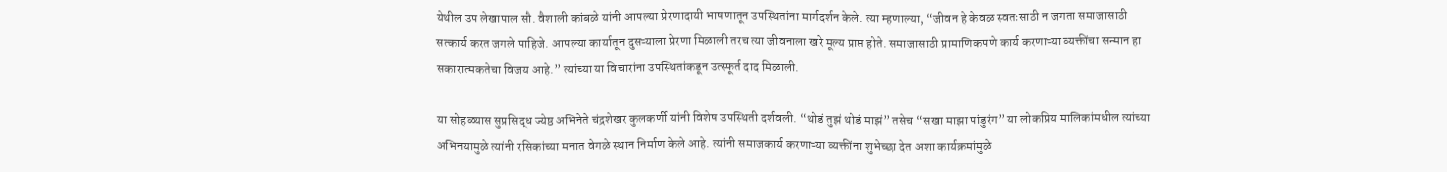येथील उप लेखापाल सौ. वैशाली कांबळे यांनी आपल्या प्रेरणादायी भाषणातून उपस्थितांना मार्गदर्शन केले. त्या म्हणाल्या, “जीवन हे केवळ स्वतःसाठी न जगता समाजासाठी सत्कार्य करत जगले पाहिजे. आपल्या कार्यातून दुसऱ्याला प्रेरणा मिळाली तरच त्या जीवनाला खरे मूल्य प्राप्त होते. समाजासाठी प्रामाणिकपणे कार्य करणाऱ्या व्यक्तींचा सन्मान हा सकारात्मकतेचा विजय आहे.” त्यांच्या या विचारांना उपस्थितांकडून उत्स्फूर्त दाद मिळाली.

या सोहळ्यास सुप्रसिद्ध ज्येष्ठ अभिनेते चंद्रशेखर कुलकर्णी यांनी विशेष उपस्थिती दर्शवली. “थोडं तुझं थोडं माझं” तसेच “सखा माझा पांडुरंग” या लोकप्रिय मालिकांमधील त्यांच्या अभिनयामुळे त्यांनी रसिकांच्या मनात वेगळे स्थान निर्माण केले आहे. त्यांनी समाजकार्य करणाऱ्या व्यक्तींना शुभेच्छा देत अशा कार्यक्रमांमुळे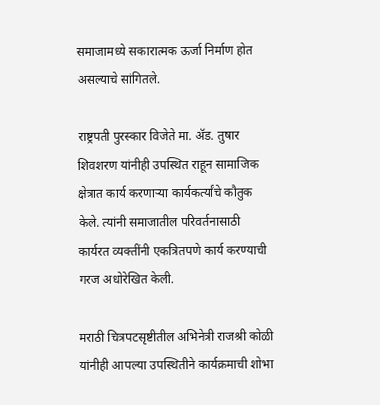समाजामध्ये सकारात्मक ऊर्जा निर्माण होत असल्याचे सांगितले.

राष्ट्रपती पुरस्कार विजेते मा. ॲड. तुषार शिवशरण यांनीही उपस्थित राहून सामाजिक क्षेत्रात कार्य करणाऱ्या कार्यकर्त्यांचे कौतुक केले. त्यांनी समाजातील परिवर्तनासाठी कार्यरत व्यक्तींनी एकत्रितपणे कार्य करण्याची गरज अधोरेखित केली.

मराठी चित्रपटसृष्टीतील अभिनेत्री राजश्री कोळी यांनीही आपल्या उपस्थितीने कार्यक्रमाची शोभा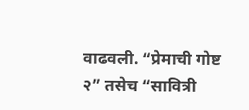वाढवली. “प्रेमाची गोष्ट २” तसेच “सावित्री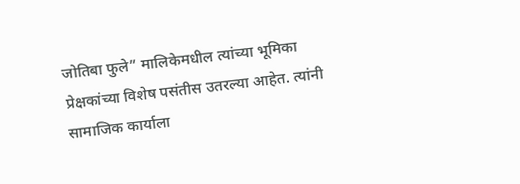जोतिबा फुले” मालिकेमधील त्यांच्या भूमिका प्रेक्षकांच्या विशेष पसंतीस उतरल्या आहेत. त्यांनी सामाजिक कार्याला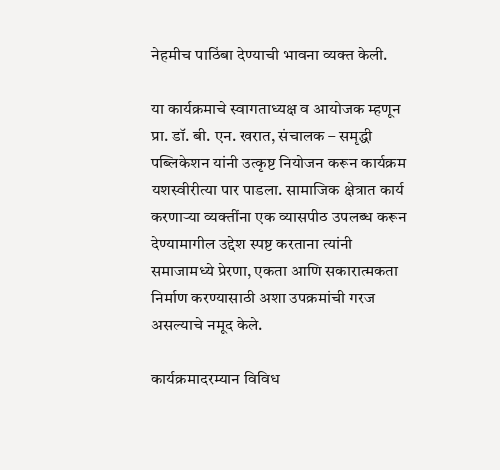नेहमीच पाठिंबा देण्याची भावना व्यक्त केली.

या कार्यक्रमाचे स्वागताध्यक्ष व आयोजक म्हणून प्रा. डॉ. बी. एन. खरात, संचालक – समृद्धी पब्लिकेशन यांनी उत्कृष्ट नियोजन करून कार्यक्रम यशस्वीरीत्या पार पाडला. सामाजिक क्षेत्रात कार्य करणाऱ्या व्यक्तींना एक व्यासपीठ उपलब्ध करून देण्यामागील उद्देश स्पष्ट करताना त्यांनी समाजामध्ये प्रेरणा, एकता आणि सकारात्मकता निर्माण करण्यासाठी अशा उपक्रमांची गरज असल्याचे नमूद केले.

कार्यक्रमादरम्यान विविध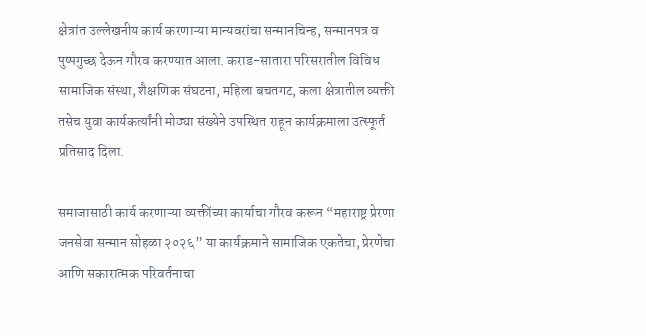क्षेत्रांत उल्लेखनीय कार्य करणाऱ्या मान्यवरांचा सन्मानचिन्ह, सन्मानपत्र व पुष्पगुच्छ देऊन गौरव करण्यात आला. कराड-सातारा परिसरातील विविध सामाजिक संस्था, शैक्षणिक संघटना, महिला बचतगट, कला क्षेत्रातील व्यक्ती तसेच युवा कार्यकर्त्यांनी मोठ्या संख्येने उपस्थित राहून कार्यक्रमाला उत्स्फूर्त प्रतिसाद दिला.

समाजासाठी कार्य करणाऱ्या व्यक्तींच्या कार्याचा गौरव करून “महाराष्ट्र प्रेरणा जनसेवा सन्मान सोहळा २०२६” या कार्यक्रमाने सामाजिक एकतेचा, प्रेरणेचा आणि सकारात्मक परिवर्तनाचा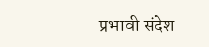प्रभावी संदेश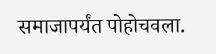समाजापर्यंत पोहोचवला.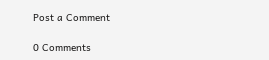Post a Comment

0 Comments